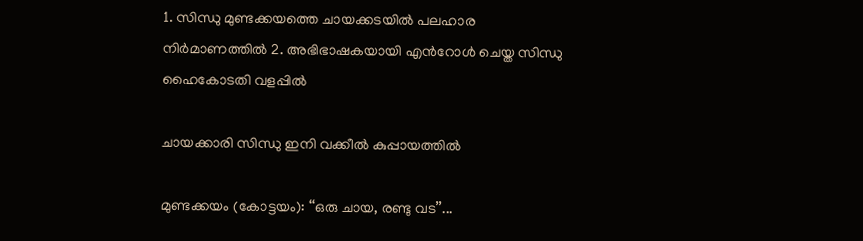1. സിന്ധു മുണ്ടക്കയത്തെ ചായക്കടയിൽ പലഹാര നിർമാണത്തിൽ 2. അഭിഭാഷകയായി എൻറോൾ ചെയ്ത സിന്ധു ഹൈകോടതി വളപ്പിൽ

ചായക്കാരി സിന്ധു ഇനി വക്കീൽ കുപ്പായത്തിൽ

മുണ്ടക്കയം (കോട്ടയം): ‘‘ഒരു ചായ, രണ്ടു വട’’...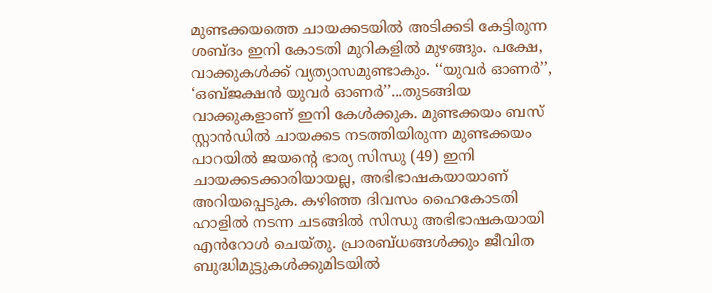മുണ്ടക്കയത്തെ ചായക്കടയിൽ അടിക്കടി കേട്ടിരുന്ന ശബ്ദം ഇനി കോടതി മുറികളിൽ മുഴങ്ങും. പക്ഷേ, വാക്കുകൾക്ക് വ്യത്യാസമുണ്ടാകും. ‘‘യുവർ ഓണർ’’, ‘ഒബ്ജക്ഷൻ യുവർ ഓണർ’’...തുടങ്ങിയ വാക്കുകളാണ് ഇനി കേൾക്കുക. മുണ്ടക്കയം ബസ് സ്റ്റാൻഡിൽ ചായക്കട നടത്തിയിരുന്ന മുണ്ടക്കയം പാറയിൽ ജയന്‍റെ ഭാര്യ സിന്ധു (49) ഇനി ചായക്കടക്കാരിയായല്ല, അഭിഭാഷകയായാണ് അറിയപ്പെടുക. കഴിഞ്ഞ ദിവസം ഹൈകോടതി ഹാളിൽ നടന്ന ചടങ്ങിൽ സിന്ധു അഭിഭാഷകയായി എൻറോൾ ചെയ്തു. പ്രാരബ്ധങ്ങൾക്കും ജീവിത ബുദ്ധിമുട്ടുകൾക്കുമിടയിൽ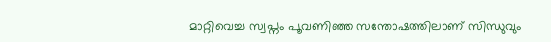മാറ്റിവെച്ച സ്വപ്നം പൂവണിഞ്ഞ സന്തോഷത്തിലാണ് സിന്ധുവും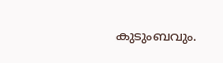കുടുംബവും.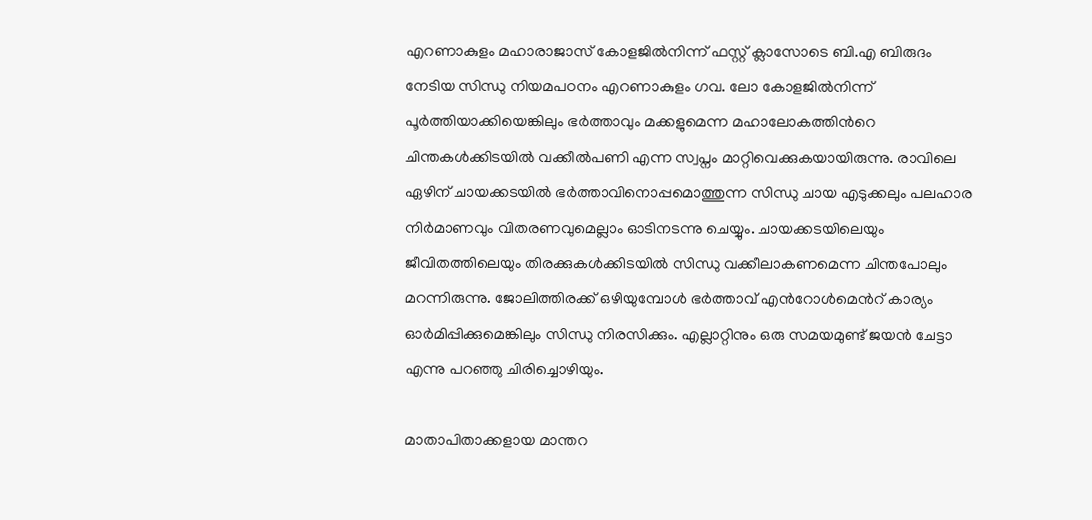എറണാകുളം മഹാരാജാസ് കോളജിൽനിന്ന് ഫസ്റ്റ് ക്ലാസോടെ ബി.എ ബിരുദം നേടിയ സിന്ധു നിയമപഠനം എറണാകുളം ഗവ. ലോ കോളജിൽനിന്ന് പൂർത്തിയാക്കിയെങ്കിലും ഭർത്താവും മക്കളുമെന്ന മഹാലോകത്തിന്‍റെ ചിന്തകൾക്കിടയിൽ വക്കീൽപണി എന്ന സ്വപ്നം മാറ്റിവെക്കുകയായിരുന്നു. രാവിലെ ഏഴിന് ചായക്കടയിൽ ഭർത്താവിനൊപ്പമൊത്തുന്ന സിന്ധു ചായ എടുക്കലും പലഹാര നിർമാണവും വിതരണവുമെല്ലാം ഓടിനടന്നു ചെയ്യും. ചായക്കടയിലെയും ജീവിതത്തിലെയും തിരക്കുകൾക്കിടയിൽ സിന്ധു വക്കീലാകണമെന്ന ചിന്തപോലും മറന്നിരുന്നു. ജോലിത്തിരക്ക് ഒഴിയുമ്പോൾ ഭർത്താവ് എൻറോൾമെന്‍റ് കാര്യം ഓർമിപ്പിക്കുമെങ്കിലും സിന്ധു നിരസിക്കും. എല്ലാറ്റിനും ഒരു സമയമുണ്ട് ജയൻ ചേട്ടാ എന്നു പറഞ്ഞു ചിരിച്ചൊഴിയും.

മാതാപിതാക്കളായ മാന്തറ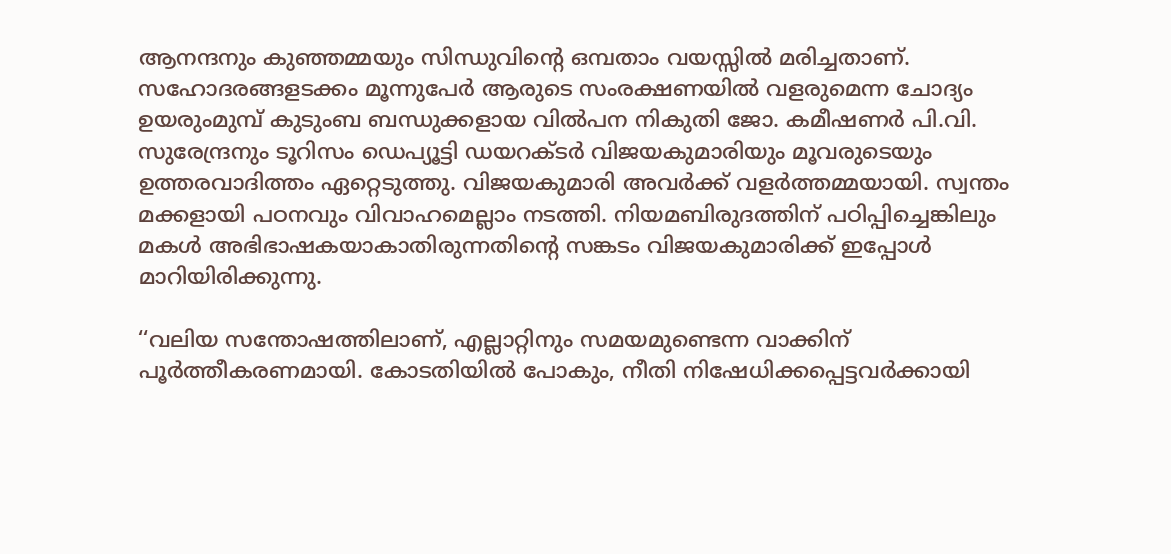ആനന്ദനും കുഞ്ഞമ്മയും സിന്ധുവിന്‍റെ ഒമ്പതാം വയസ്സിൽ മരിച്ചതാണ്. സഹോദരങ്ങളടക്കം മൂന്നുപേർ ആരുടെ സംരക്ഷണയിൽ വളരുമെന്ന ചോദ്യം ഉയരുംമുമ്പ് കുടുംബ ബന്ധുക്കളായ വിൽപന നികുതി ജോ. കമീഷണർ പി.വി. സുരേന്ദ്രനും ടൂറിസം ഡെപ്യൂട്ടി ഡയറക്ടർ വിജയകുമാരിയും മൂവരുടെയും ഉത്തരവാദിത്തം ഏറ്റെടുത്തു. വിജയകുമാരി അവർക്ക് വളർത്തമ്മയായി. സ്വന്തം മക്കളായി പഠനവും വിവാഹമെല്ലാം നടത്തി. നിയമബിരുദത്തിന് പഠിപ്പിച്ചെങ്കിലും മകൾ അഭിഭാഷകയാകാതിരുന്നതിന്‍റെ സങ്കടം വിജയകുമാരിക്ക് ഇപ്പോൾ മാറിയിരിക്കുന്നു.

‘‘വലിയ സന്തോഷത്തിലാണ്, എല്ലാറ്റിനും സമയമുണ്ടെന്ന വാക്കിന് പൂർത്തീകരണമായി. കോടതിയിൽ പോകും, നീതി നിഷേധിക്കപ്പെട്ടവർക്കായി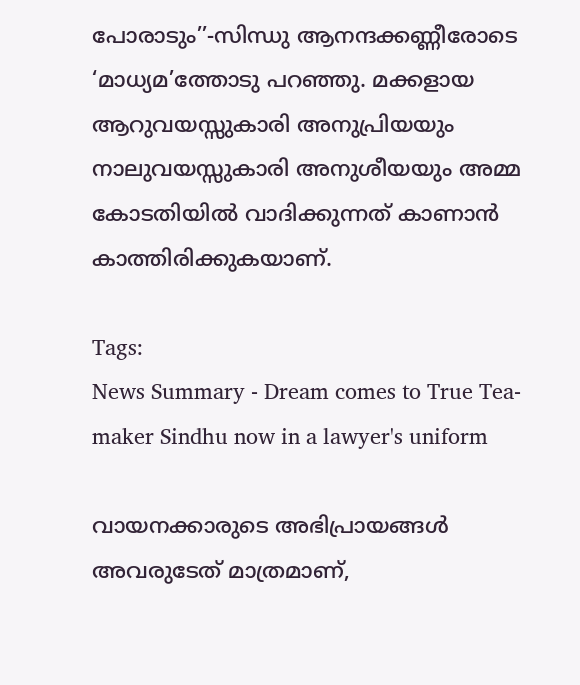പോരാടും’’-സിന്ധു ആനന്ദക്കണ്ണീരോടെ ‘മാധ്യമ’ത്തോടു പറഞ്ഞു. മക്കളായ ആറുവയസ്സുകാരി അനുപ്രിയയും നാലുവയസ്സുകാരി അനുശീയയും അമ്മ കോടതിയിൽ വാദിക്കുന്നത് കാണാൻ കാത്തിരിക്കുകയാണ്.

Tags:
News Summary - Dream comes to True Tea-maker Sindhu now in a lawyer's uniform

വായനക്കാരുടെ അഭിപ്രായങ്ങള്‍ അവരുടേത് മാത്രമാണ്,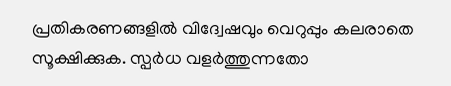പ്രതികരണങ്ങളിൽ വിദ്വേഷവും വെറുപ്പും കലരാതെ സൂക്ഷിക്കുക. സ്പർധ വളർത്തുന്നതോ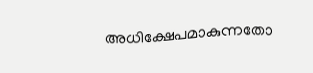അധിക്ഷേപമാകുന്നതോ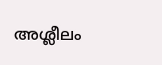അശ്ലീലം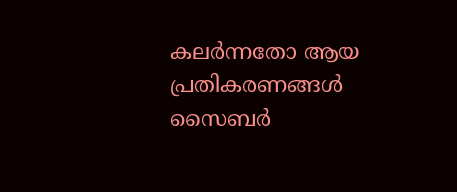കലർന്നതോ ആയ പ്രതികരണങ്ങൾ സൈബർ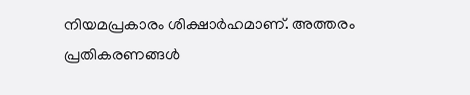നിയമപ്രകാരം ശിക്ഷാർഹമാണ്. അത്തരം പ്രതികരണങ്ങൾ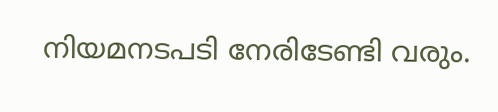നിയമനടപടി നേരിടേണ്ടി വരും.